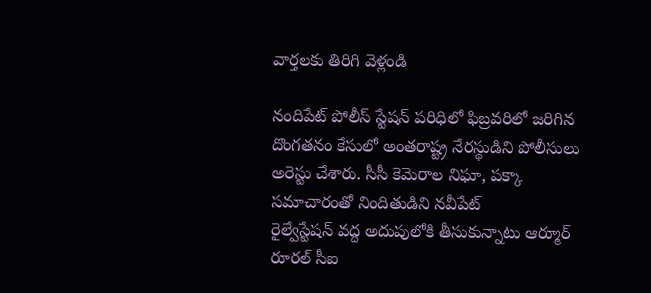వార్తలకు తిరిగి వెళ్లండి

నందిపేట్ పోలీస్ స్టేషన్ పరిధిలో ఫిబ్రవరిలో జరిగిన దొంగతనం కేసులో అంతరాష్ట్ర నేరస్థుడిని పోలీసులు అరెస్టు చేశారు. సీసీ కెమెరాల నిఘా, పక్కా సమాచారంతో నిందితుడిని నవీపేట్
రైల్వేస్టేషన్ వద్ద అదుపులోకి తీసుకున్నాటు ఆర్మూర్ రూరల్ సీఐ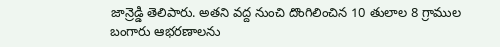జాన్రెడ్డి తెలిపారు. అతని వద్ద నుంచి దొంగిలించిన 10 తులాల 8 గ్రాముల
బంగారు ఆభరణాలను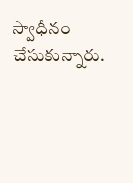స్వాధీనం చేసుకున్నారు.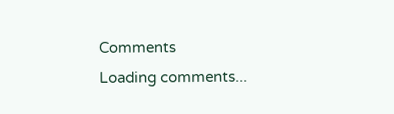Comments
Loading comments...